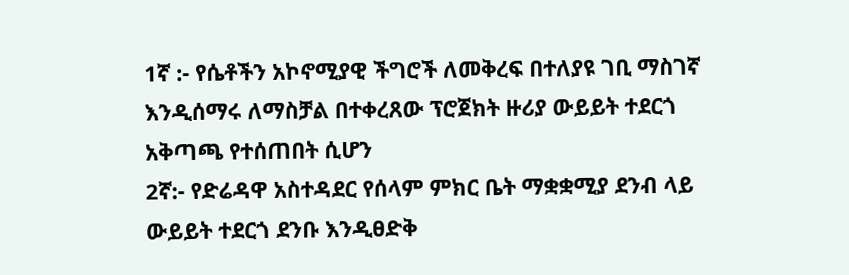1ኛ :- የሴቶችን አኮኖሚያዊ ችግሮች ለመቅረፍ በተለያዩ ገቢ ማስገኛ እንዲሰማሩ ለማስቻል በተቀረጸው ፕሮጀክት ዙሪያ ውይይት ተደርጎ አቅጣጫ የተሰጠበት ሲሆን
2ኛ:- የድሬዳዋ አስተዳደር የሰላም ምክር ቤት ማቋቋሚያ ደንብ ላይ ውይይት ተደርጎ ደንቡ እንዲፀድቅ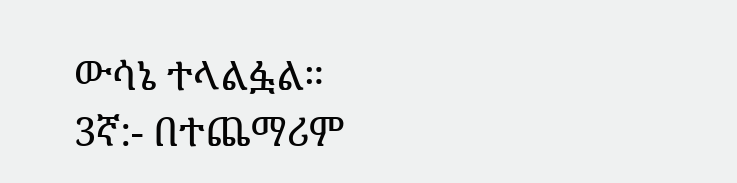ውሳኔ ተላልፏል።
3ኛ:- በተጨማሪም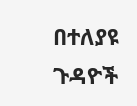በተለያዩ ጉዳዮች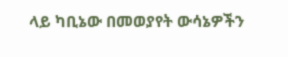ላይ ካቢኔው በመወያየት ውሳኔዎችን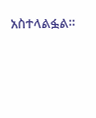አስተላልፏል።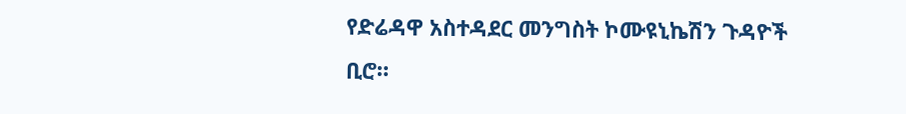የድሬዳዋ አስተዳደር መንግስት ኮሙዩኒኬሽን ጉዳዮች ቢሮ።